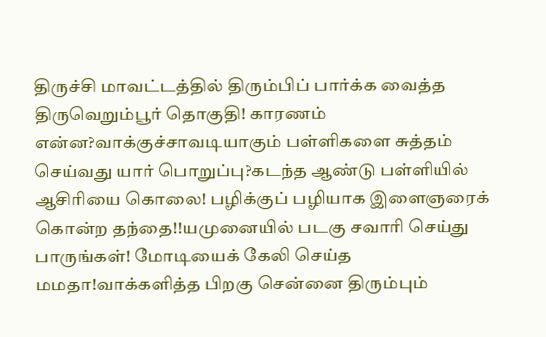திருச்சி மாவட்டத்தில் திரும்பிப் பார்க்க வைத்த திருவெறும்பூர் தொகுதி! காரணம் என்ன?வாக்குச்சாவடியாகும் பள்ளிகளை சுத்தம் செய்வது யார் பொறுப்பு?கடந்த ஆண்டு பள்ளியில் ஆசிரியை கொலை! பழிக்குப் பழியாக இளைஞரைக் கொன்ற தந்தை!!யமுனையில் படகு சவாரி செய்து பாருங்கள்! மோடியைக் கேலி செய்த மமதா!வாக்களித்த பிறகு சென்னை திரும்பும்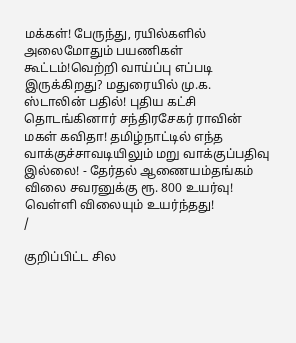மக்கள்! பேருந்து, ரயில்களில் அலைமோதும் பயணிகள் கூட்டம்!வெற்றி வாய்ப்பு எப்படி இருக்கிறது? மதுரையில் மு.க. ஸ்டாலின் பதில்! புதிய கட்சி தொடங்கினார் சந்திரசேகர் ராவின் மகள் கவிதா! தமிழ்நாட்டில் எந்த வாக்குச்சாவடியிலும் மறு வாக்குப்பதிவு இல்லை! - தேர்தல் ஆணையம்தங்கம் விலை சவரனுக்கு ரூ. 800 உயர்வு! வெள்ளி விலையும் உயர்ந்தது!
/

குறிப்பிட்ட சில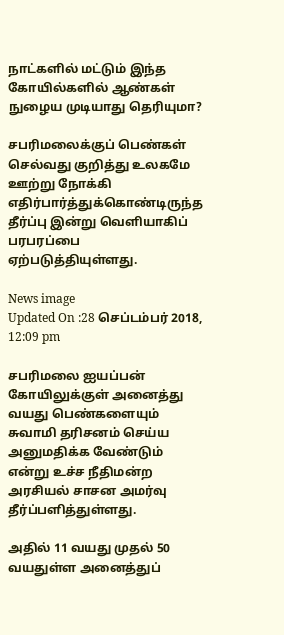நாட்களில் மட்டும் இந்த கோயில்களில் ஆண்கள் நுழைய முடியாது தெரியுமா?

சபரிமலைக்குப் பெண்கள் செல்வது குறித்து உலகமே ஊற்று நோக்கி எதிர்பார்த்துக்கொண்டிருந்த தீர்ப்பு இன்று வெளியாகிப் பரபரப்பை ஏற்படுத்தியுள்ளது.

News image
Updated On :28 செப்டம்பர் 2018, 12:09 pm

சபரிமலை ஐயப்பன் கோயிலுக்குள் அனைத்து வயது பெண்களையும் சுவாமி தரிசனம் செய்ய அனுமதிக்க வேண்டும் என்று உச்ச நீதிமன்ற அரசியல் சாசன அமர்வு தீர்ப்பளித்துள்ளது.

அதில் 11 வயது முதல் 50 வயதுள்ள அனைத்துப்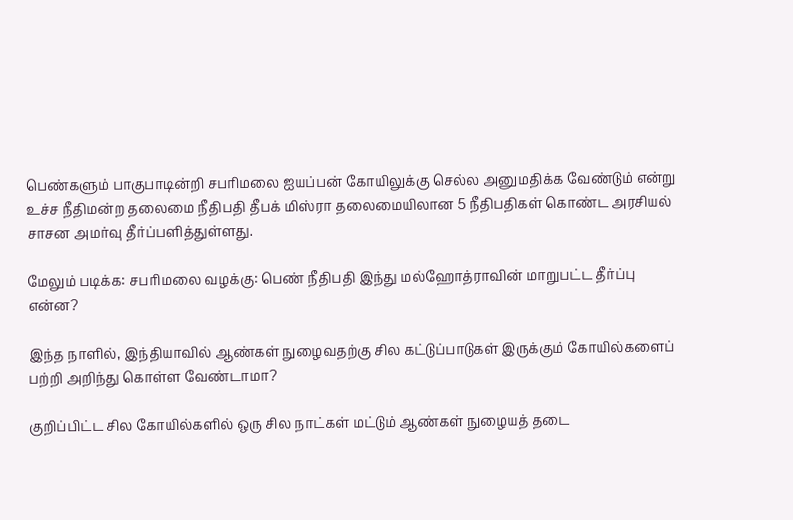பெண்களும் பாகுபாடின்றி சபரிமலை ஐயப்பன் கோயிலுக்கு செல்ல அனுமதிக்க வேண்டும் என்று உச்ச நீதிமன்ற தலைமை நீதிபதி தீபக் மிஸ்ரா தலைமையிலான 5 நீதிபதிகள் கொண்ட அரசியல் சாசன அமர்வு தீர்ப்பளித்துள்ளது.

மேலும் படிக்க: சபரிமலை வழக்கு: பெண் நீதிபதி இந்து மல்ஹோத்ராவின் மாறுபட்ட தீர்ப்பு என்ன?

இந்த நாளில், இந்தியாவில் ஆண்கள் நுழைவதற்கு சில கட்டுப்பாடுகள் இருக்கும் கோயில்களைப் பற்றி அறிந்து கொள்ள வேண்டாமா?

குறிப்பிட்ட சில கோயில்களில் ஒரு சில நாட்கள் மட்டும் ஆண்கள் நுழையத் தடை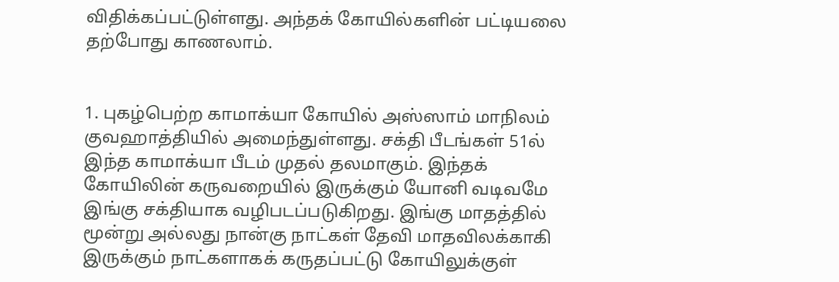விதிக்கப்பட்டுள்ளது. அந்தக் கோயில்களின் பட்டியலை தற்போது காணலாம்.


1. புகழ்பெற்ற காமாக்யா கோயில் அஸ்ஸாம் மாநிலம் குவஹாத்தியில் அமைந்துள்ளது. சக்தி பீடங்கள் 51ல் இந்த காமாக்யா பீடம் முதல் தலமாகும். இந்தக் கோயிலின் கருவறையில் இருக்கும் யோனி வடிவமே இங்கு சக்தியாக வழிபடப்படுகிறது. இங்கு மாதத்தில் மூன்று அல்லது நான்கு நாட்கள் தேவி மாதவிலக்காகி இருக்கும் நாட்களாகக் கருதப்பட்டு கோயிலுக்குள்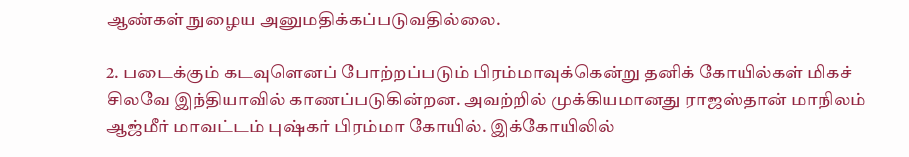ஆண்கள் நுழைய அனுமதிக்கப்படுவதில்லை.

2. படைக்கும் கடவுளெனப் போற்றப்படும் பிரம்மாவுக்கென்று தனிக் கோயில்கள் மிகச் சிலவே இந்தியாவில் காணப்படுகின்றன. அவற்றில் முக்கியமானது ராஜஸ்தான் மாநிலம் ஆஜ்மீர் மாவட்டம் புஷ்கர் பிரம்மா கோயில். இக்கோயிலில்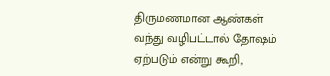திருமணமான ஆண்கள் வந்து வழிபட்டால் தோஷம் ஏற்படும் என்று கூறி,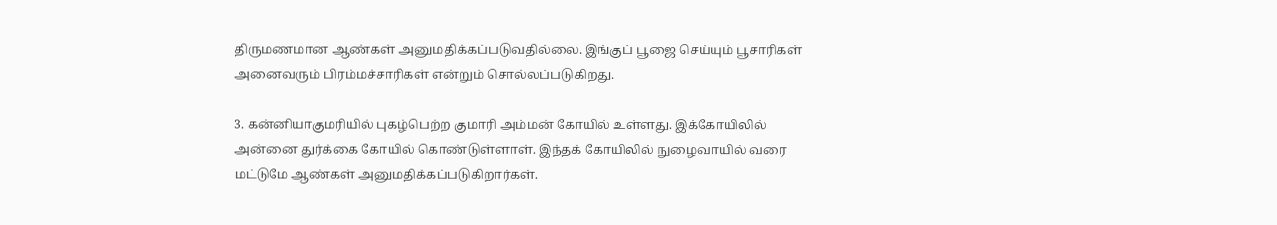திருமணமான ஆண்கள் அனுமதிக்கப்படுவதில்லை. இங்குப் பூஜை செய்யும் பூசாரிகள் அனைவரும் பிரம்மச்சாரிகள் என்றும் சொல்லப்படுகிறது.

3. கன்னியாகுமரியில் புகழ்பெற்ற குமாரி அம்மன் கோயில் உள்ளது. இக்கோயிலில் அன்னை துர்க்கை கோயில் கொண்டுள்ளாள். இந்தக் கோயிலில் நுழைவாயில் வரை மட்டுமே ஆண்கள் அனுமதிக்கப்படுகிறார்கள்.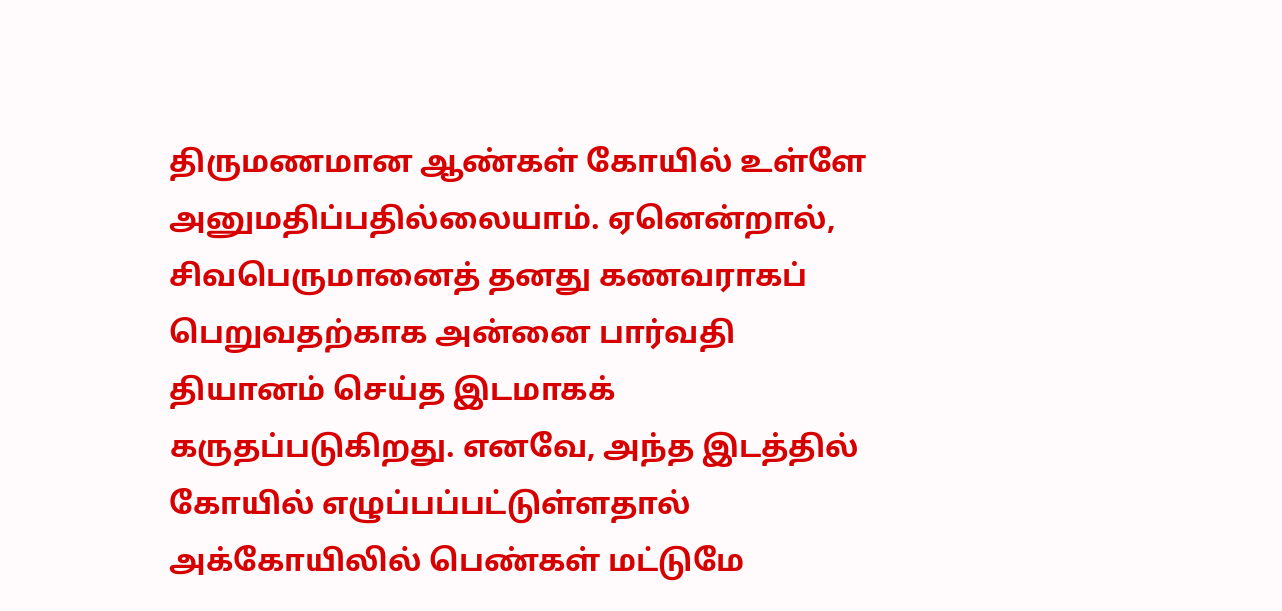திருமணமான ஆண்கள் கோயில் உள்ளே அனுமதிப்பதில்லையாம். ஏனென்றால், சிவபெருமானைத் தனது கணவராகப் பெறுவதற்காக அன்னை பார்வதி தியானம் செய்த இடமாகக் கருதப்படுகிறது. எனவே, அந்த இடத்தில் கோயில் எழுப்பப்பட்டுள்ளதால் அக்கோயிலில் பெண்கள் மட்டுமே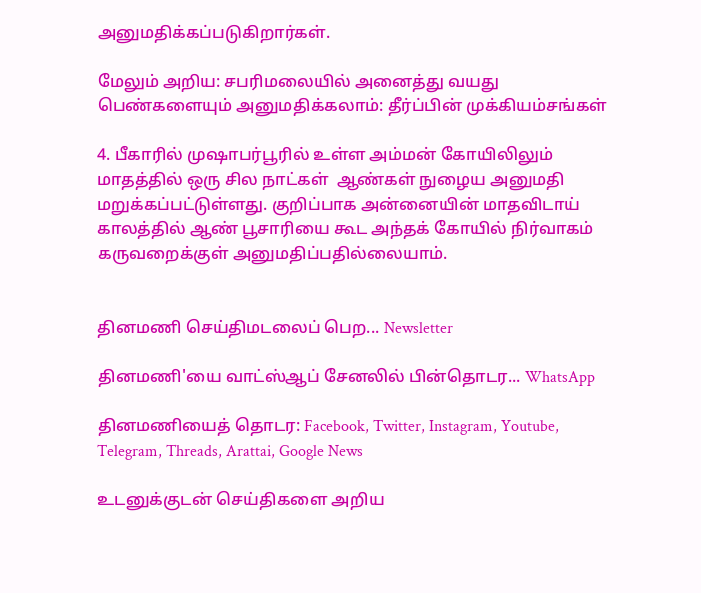அனுமதிக்கப்படுகிறார்கள்.

மேலும் அறிய: சபரிமலையில் அனைத்து வயது பெண்களையும் அனுமதிக்கலாம்: தீர்ப்பின் முக்கியம்சங்கள்

4. பீகாரில் முஷாபர்பூரில் உள்ள அம்மன் கோயிலிலும் மாதத்தில் ஒரு சில நாட்கள்  ஆண்கள் நுழைய அனுமதி மறுக்கப்பட்டுள்ளது. குறிப்பாக அன்னையின் மாதவிடாய் காலத்தில் ஆண் பூசாரியை கூட அந்தக் கோயில் நிர்வாகம் கருவறைக்குள் அனுமதிப்பதில்லையாம்.


தினமணி செய்திமடலைப் பெற... Newsletter

தினமணி'யை வாட்ஸ்ஆப் சேனலில் பின்தொடர... WhatsApp

தினமணியைத் தொடர: Facebook, Twitter, Instagram, Youtube, Telegram, Threads, Arattai, Google News

உடனுக்குடன் செய்திகளை அறிய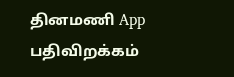தினமணி App பதிவிறக்கம்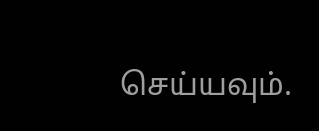செய்யவும்.